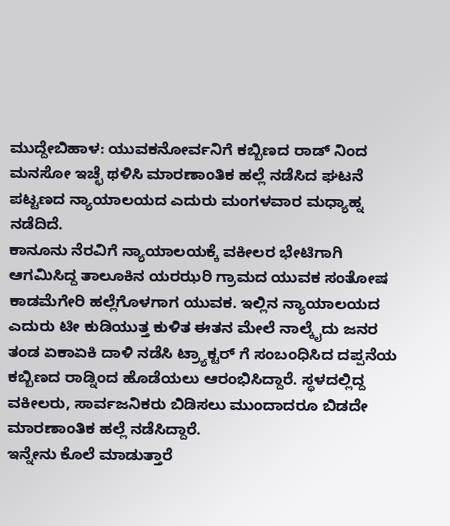ಮುದ್ದೇಬಿಹಾಳ: ಯುವಕನೋರ್ವನಿಗೆ ಕಬ್ಬಿಣದ ರಾಡ್ ನಿಂದ ಮನಸೋ ಇಚ್ಛೆ ಥಳಿಸಿ ಮಾರಣಾಂತಿಕ ಹಲ್ಲೆ ನಡೆಸಿದ ಘಟನೆ ಪಟ್ಟಣದ ನ್ಯಾಯಾಲಯದ ಎದುರು ಮಂಗಳವಾರ ಮಧ್ಯಾಹ್ನ ನಡೆದಿದೆ.
ಕಾನೂನು ನೆರವಿಗೆ ನ್ಯಾಯಾಲಯಕ್ಕೆ ವಕೀಲರ ಭೇಟಿಗಾಗಿ ಆಗಮಿಸಿದ್ದ ತಾಲೂಕಿನ ಯರಝರಿ ಗ್ರಾಮದ ಯುವಕ ಸಂತೋಷ ಕಾಡಮೆಗೇರಿ ಹಲ್ಲೆಗೊಳಗಾಗ ಯುವಕ. ಇಲ್ಲಿನ ನ್ಯಾಯಾಲಯದ ಎದುರು ಟೀ ಕುಡಿಯುತ್ತ ಕುಳಿತ ಈತನ ಮೇಲೆ ನಾಲ್ಕೈದು ಜನರ ತಂಡ ಏಕಾಏಕಿ ದಾಳಿ ನಡೆಸಿ ಟ್ರ್ಯಾಕ್ಟರ್ ಗೆ ಸಂಬಂಧಿಸಿದ ದಪ್ಪನೆಯ ಕಬ್ಬಿಣದ ರಾಡ್ನಿಂದ ಹೊಡೆಯಲು ಆರಂಭಿಸಿದ್ದಾರೆ. ಸ್ಥಳದಲ್ಲಿದ್ದ ವಕೀಲರು, ಸಾರ್ವಜನಿಕರು ಬಿಡಿಸಲು ಮುಂದಾದರೂ ಬಿಡದೇ ಮಾರಣಾಂತಿಕ ಹಲ್ಲೆ ನಡೆಸಿದ್ದಾರೆ.
ಇನ್ನೇನು ಕೊಲೆ ಮಾಡುತ್ತಾರೆ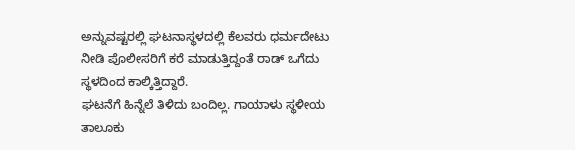ಅನ್ನುವಷ್ಟರಲ್ಲಿ ಘಟನಾಸ್ಥಳದಲ್ಲಿ ಕೆಲವರು ಧರ್ಮದೇಟು ನೀಡಿ ಪೊಲೀಸರಿಗೆ ಕರೆ ಮಾಡುತ್ತಿದ್ದಂತೆ ರಾಡ್ ಒಗೆದು ಸ್ಥಳದಿಂದ ಕಾಲ್ಕಿತ್ತಿದ್ದಾರೆ.
ಘಟನೆಗೆ ಹಿನ್ನೆಲೆ ತಿಳಿದು ಬಂದಿಲ್ಲ. ಗಾಯಾಳು ಸ್ಥಳೀಯ ತಾಲೂಕು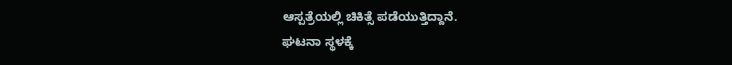ಆಸ್ಪತ್ರೆಯಲ್ಲಿ ಚಿಕಿತ್ಸೆ ಪಡೆಯುತ್ತಿದ್ದಾನೆ.
ಘಟನಾ ಸ್ಥಳಕ್ಕೆ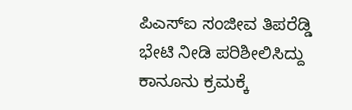ಪಿಎಸ್ಐ ಸಂಜೀವ ತಿಪರೆಡ್ಡಿ ಭೇಟಿ ನೀಡಿ ಪರಿಶೀಲಿಸಿದ್ದು ಕಾನೂನು ಕ್ರಮಕ್ಕೆ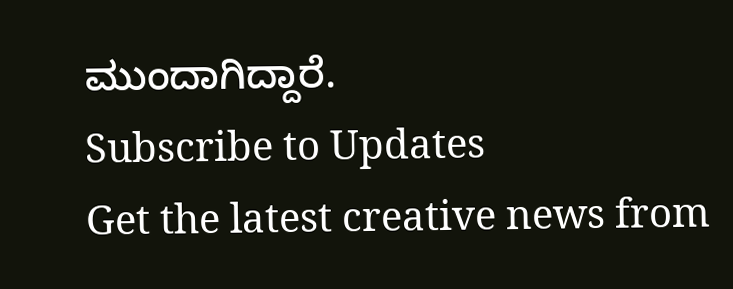ಮುಂದಾಗಿದ್ದಾರೆ.
Subscribe to Updates
Get the latest creative news from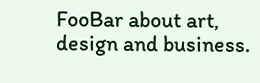FooBar about art, design and business.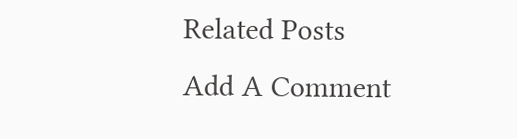Related Posts
Add A Comment